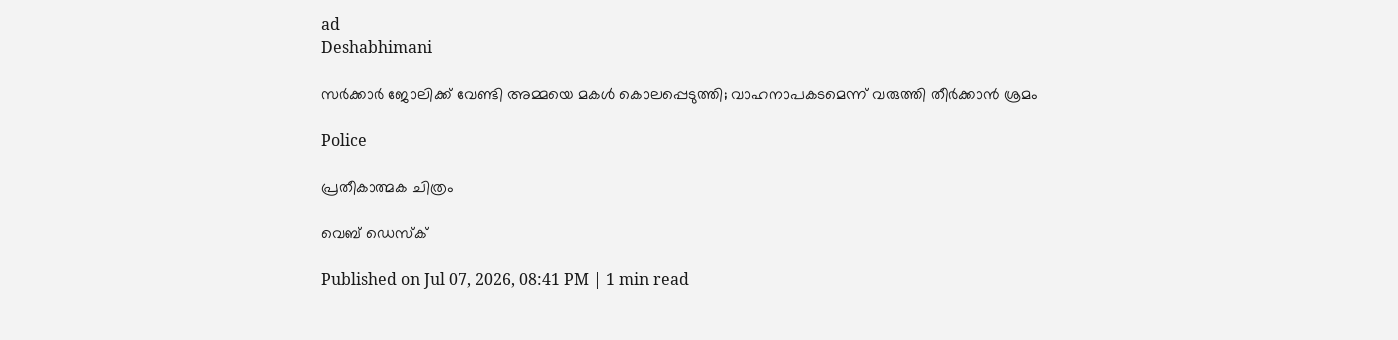ad
Deshabhimani

സർക്കാർ ജോലിക്ക് വേണ്ടി അമ്മയെ മകൾ കൊലപ്പെടുത്തി; വാഹനാപകടമെന്ന് വരുത്തി തീർക്കാൻ ശ്രമം

Police

പ്രതീകാത്മക ചിത്രം

വെബ് ഡെസ്ക്

Published on Jul 07, 2026, 08:41 PM | 1 min read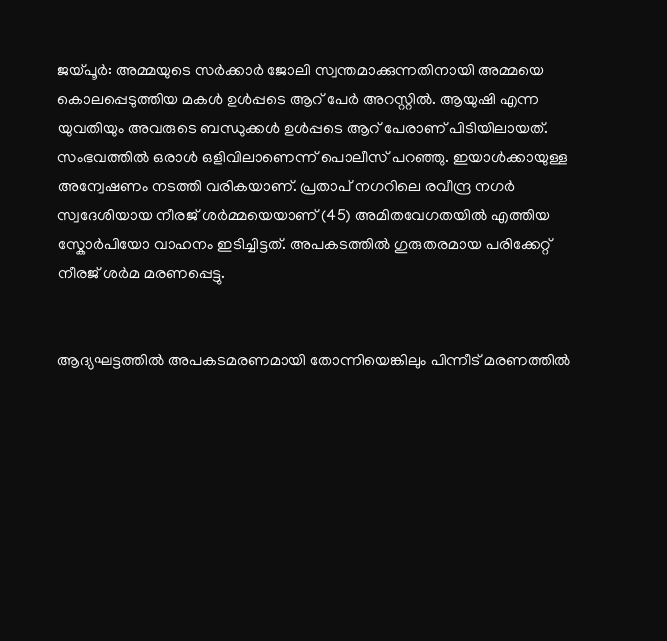ജയ്പൂർ: അമ്മയുടെ സർക്കാർ ജോലി സ്വന്തമാക്കുന്നതിനായി അമ്മയെ കൊലപ്പെടുത്തിയ മകൾ ഉൾപ്പടെ ആറ് പേർ അറസ്റ്റിൽ. ആയുഷി എന്ന യുവതിയും അവരുടെ ബന്ധുക്കൾ ഉൾപ്പടെ ആറ് പേരാണ് പിടിയിലായത്. സംഭവത്തിൽ ഒരാൾ ഒളിവിലാണെന്ന് പൊലീസ് പറഞ്ഞു. ഇയാൾക്കായുള്ള അന്വേഷണം നടത്തി വരികയാണ്. പ്രതാപ് നഗറിലെ രവീന്ദ്ര നഗർ സ്വദേശിയായ നീരജ് ശർമ്മയെയാണ് (45) അമിതവേഗതയിൽ എത്തിയ സ്കോർപിയോ വാഹനം ഇടിച്ചിട്ടത്. അപകടത്തിൽ ഗുരുതരമായ പരിക്കേറ്റ് നീരജ് ശർമ മരണപ്പെട്ടു.


ആദ്യഘട്ടത്തിൽ അപകടമരണമായി തോന്നിയെങ്കിലും പിന്നീട് മരണത്തിൽ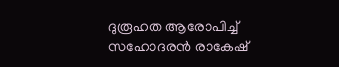ദുരൂഹത ആരോപിച്ച് സഹോദരൻ രാകേഷ്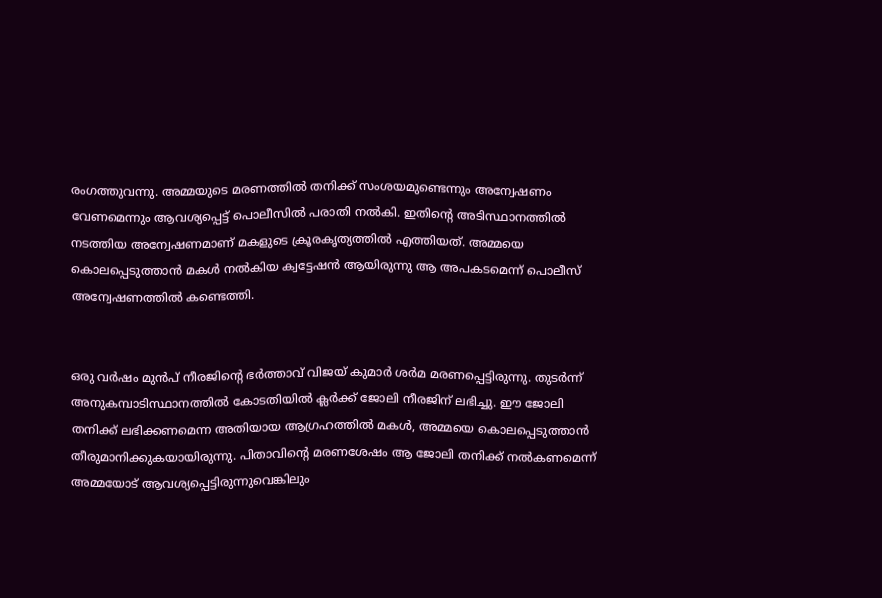രംഗത്തുവന്നു. അമ്മയുടെ മരണത്തിൽ തനിക്ക് സംശയമുണ്ടെന്നും അന്വേഷണം വേണമെന്നും ആവശ്യപ്പെട്ട് പൊലീസിൽ പരാതി നൽകി. ഇതിന്റെ അടിസ്ഥാനത്തിൽ നടത്തിയ അന്വേഷണമാണ് മകളുടെ ക്രൂരകൃത്യത്തിൽ എത്തിയത്. അമ്മയെ കൊലപ്പെടുത്താൻ മകൾ നൽകിയ ക്വട്ടേഷൻ ആയിരുന്നു ആ അപകടമെന്ന് പൊലീസ് അന്വേഷണത്തിൽ കണ്ടെത്തി.


ഒരു വർഷം മുൻപ് നീരജിന്റെ ഭർത്താവ് വിജയ് കുമാർ ശർമ മരണപ്പെട്ടിരുന്നു. തുടർന്ന് അനുകമ്പാടിസ്ഥാനത്തിൽ കോടതിയിൽ ക്ലർക്ക് ജോലി നീരജിന് ലഭിച്ചു. ഈ ജോലി തനിക്ക് ലഭിക്കണമെന്ന അതിയായ ആഗ്രഹത്തിൽ മകൾ, അമ്മയെ കൊലപ്പെടുത്താൻ തീരുമാനിക്കുകയായിരുന്നു. പിതാവിന്റെ മരണശേഷം ആ ജോലി തനിക്ക് നൽകണമെന്ന് അമ്മയോട് ആവശ്യപ്പെട്ടിരുന്നുവെങ്കിലും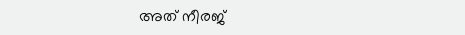അത് നീരജ്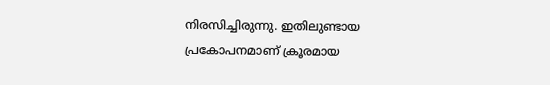നിരസിച്ചിരുന്നു. ഇതിലുണ്ടായ പ്രകോപനമാണ് ക്രൂരമായ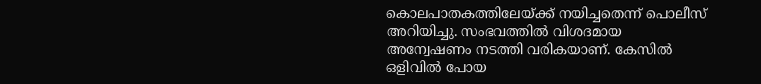കൊലപാതകത്തിലേയ്ക്ക് നയിച്ചതെന്ന് പൊലീസ് അറിയിച്ചു. സംഭവത്തിൽ വിശദമായ അന്വേഷണം നടത്തി വരികയാണ്. കേസിൽ ഒളിവിൽ പോയ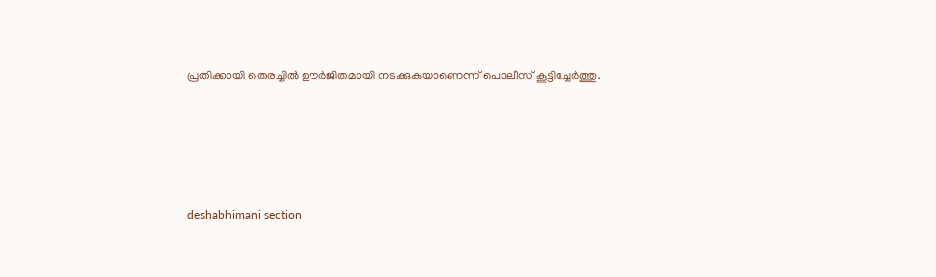പ്രതിക്കായി തെരച്ചിൽ ഊർജിതമായി നടക്കുകയാണെന്ന് പൊലീസ് കൂട്ടിച്ചേർത്തു.





deshabhimani section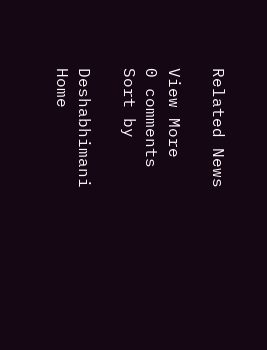Related News

View More
0 comments
Sort by

Deshabhimani
Home